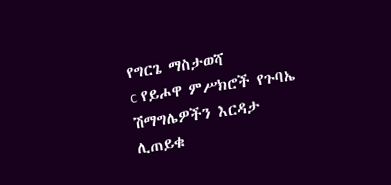የግርጌ ማስታወሻ
c የይሖዋ ምሥክሮች የጉባኤ ሽማግሌዎችን እርዳታ ሊጠይቁ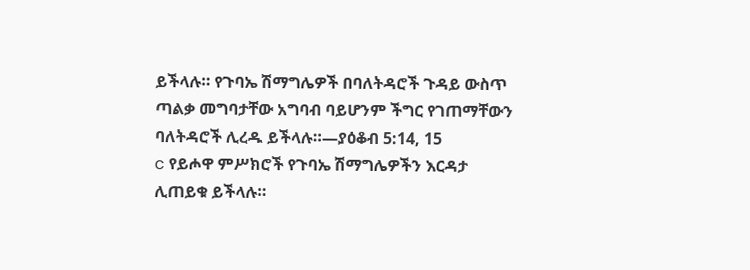ይችላሉ። የጉባኤ ሽማግሌዎች በባለትዳሮች ጉዳይ ውስጥ ጣልቃ መግባታቸው አግባብ ባይሆንም ችግር የገጠማቸውን ባለትዳሮች ሊረዱ ይችላሉ።—ያዕቆብ 5:14, 15
c የይሖዋ ምሥክሮች የጉባኤ ሽማግሌዎችን እርዳታ ሊጠይቁ ይችላሉ።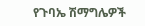የጉባኤ ሽማግሌዎች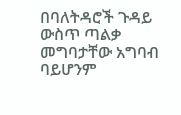በባለትዳሮች ጉዳይ ውስጥ ጣልቃ መግባታቸው አግባብ ባይሆንም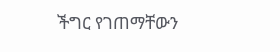ችግር የገጠማቸውን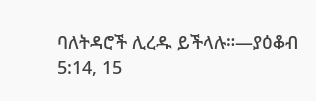ባለትዳሮች ሊረዱ ይችላሉ።—ያዕቆብ 5:14, 15